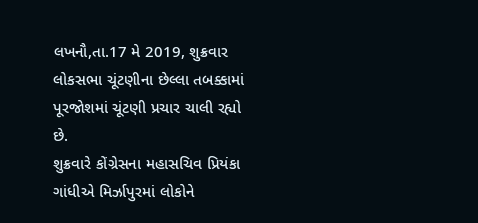લખનૌ,તા.17 મે 2019, શુક્રવાર
લોકસભા ચૂંટણીના છેલ્લા તબક્કામાં પૂરજોશમાં ચૂંટણી પ્રચાર ચાલી રહ્યો છે.
શુક્રવારે કોંગ્રેસના મહાસચિવ પ્રિયંકા ગાંધીએ મિર્ઝાપુરમાં લોકોને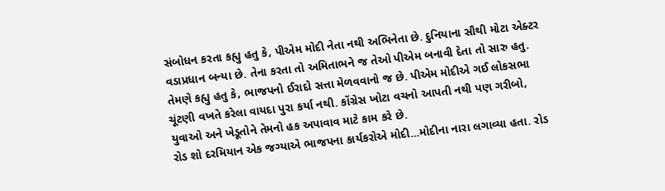સંબોધન કરતા કહ્યુ હતુ કે, પીએમ મોદી નેતા નથી અભિનેતા છે. દુનિયાના સૌથી મોટા એક્ટર વડાપ્રધાન બન્યા છે. તેના કરતા તો અમિતાભને જ તેઓ પીએમ બનાવી દેતા તો સારુ હતુ.
તેમણે કહ્યુ હતુ કે, ભાજપનો ઈરાદો સત્તા મેળવવાનો જ છે. પીએમ મોદીએ ગઈ લોકસભા ચૂંટણી વખતે કરેલા વાયદા પુરા કર્યા નથી. કોંગ્રેસ ખોટા વચનો આપતી નથી પણ ગરીબો, યુવાઓ અને ખેડૂતોને તેમનો હક અપાવાવ માટે કામ કરે છે.
રોડ શો દરમિયાન એક જગ્યાએ ભાજપના કાર્યકરોએ મોદી...મોદીના નારા લગાવ્યા હતા. રોડ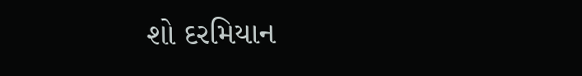શો દરમિયાન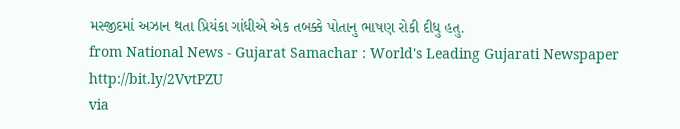મસ્જીદમાં અઝાન થતા પ્રિયંકા ગાંધીએ એક તબક્કે પોતાનુ ભાષણ રોકી દીધુ હતુ.
from National News - Gujarat Samachar : World's Leading Gujarati Newspaper http://bit.ly/2VvtPZU
via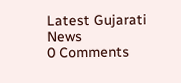Latest Gujarati News
0 Comments